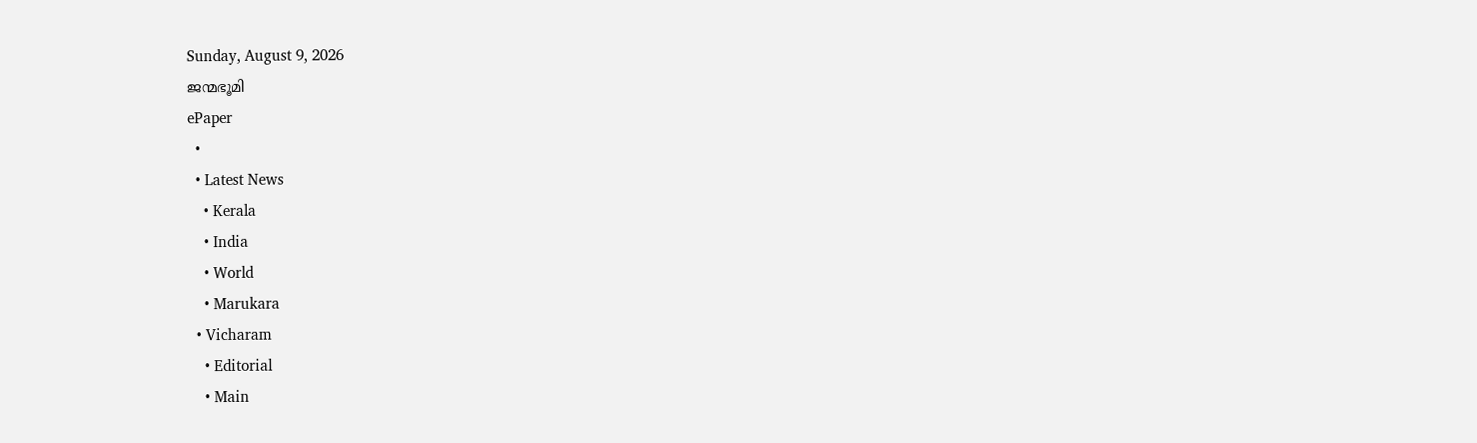Sunday, August 9, 2026
ജന്മഭൂമി
ePaper
  •
  • Latest News
    • Kerala
    • India
    • World
    • Marukara
  • Vicharam
    • Editorial
    • Main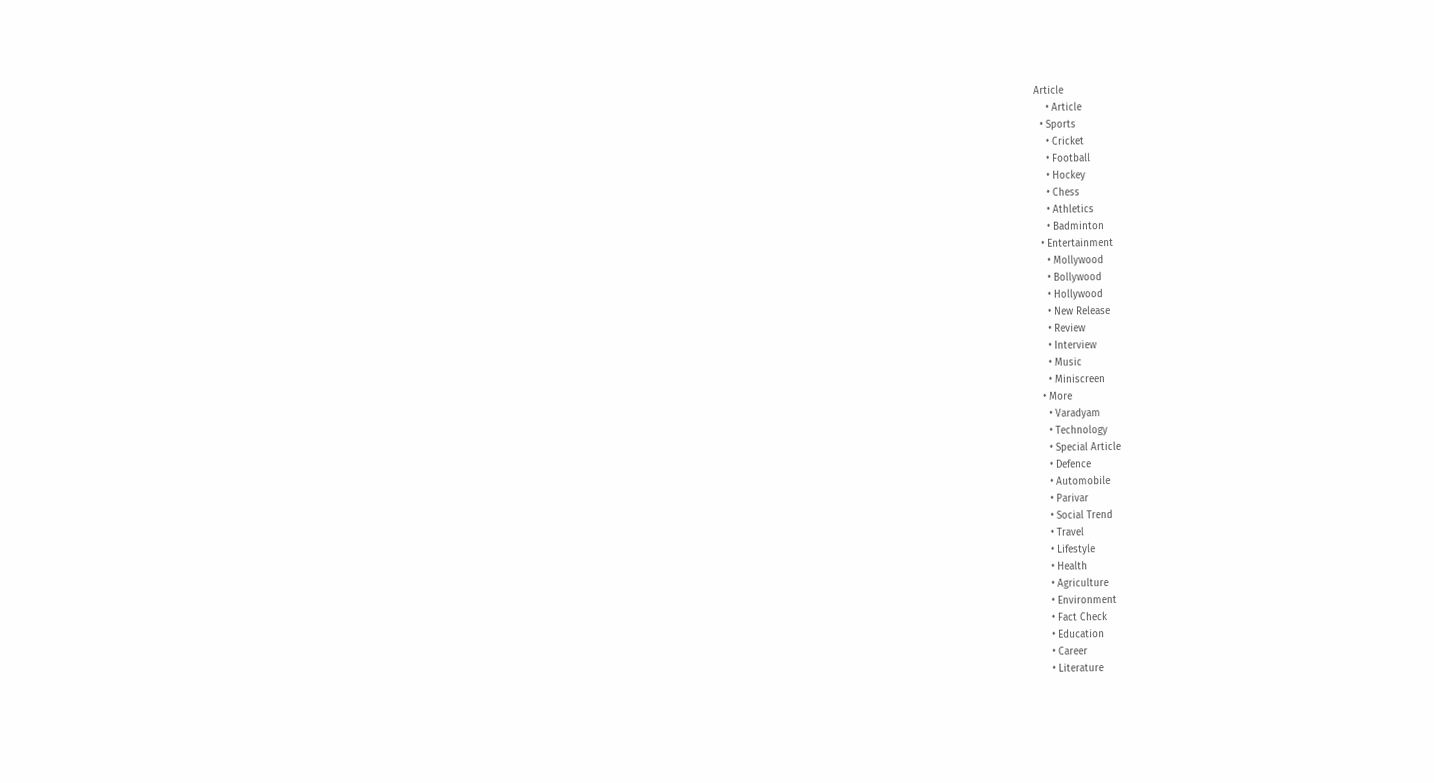Article
    • Article
  • Sports
    • Cricket
    • Football
    • Hockey
    • Chess
    • Athletics
    • Badminton
  • Entertainment
    • Mollywood
    • Bollywood
    • Hollywood
    • New Release
    • Review
    • Interview
    • Music
    • Miniscreen
  • More
    • Varadyam
    • Technology
    • Special Article
    • Defence
    • Automobile
    • Parivar
    • Social Trend
    • Travel
    • Lifestyle
    • Health
    • Agriculture
    • Environment
    • Fact Check
    • Education
    • Career
    • Literature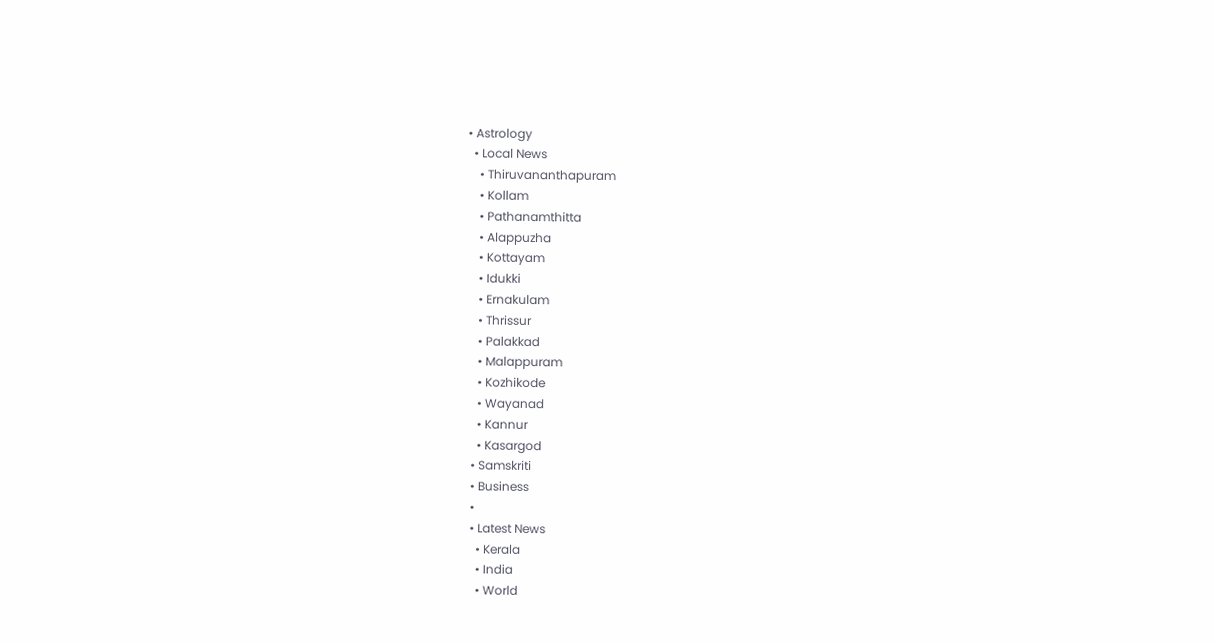• Astrology
  • Local News
    • Thiruvananthapuram
    • Kollam
    • Pathanamthitta
    • Alappuzha
    • Kottayam
    • Idukki
    • Ernakulam
    • Thrissur
    • Palakkad
    • Malappuram
    • Kozhikode
    • Wayanad
    • Kannur
    • Kasargod
  • Samskriti
  • Business
  •
  • Latest News
    • Kerala
    • India
    • World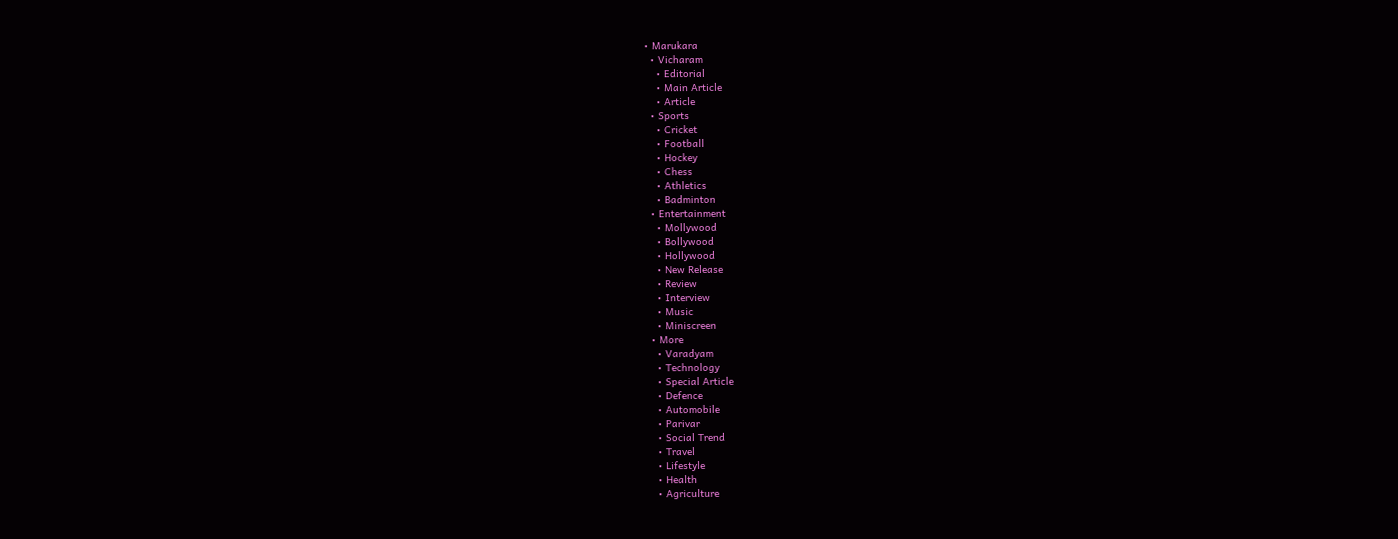• Marukara
  • Vicharam
    • Editorial
    • Main Article
    • Article
  • Sports
    • Cricket
    • Football
    • Hockey
    • Chess
    • Athletics
    • Badminton
  • Entertainment
    • Mollywood
    • Bollywood
    • Hollywood
    • New Release
    • Review
    • Interview
    • Music
    • Miniscreen
  • More
    • Varadyam
    • Technology
    • Special Article
    • Defence
    • Automobile
    • Parivar
    • Social Trend
    • Travel
    • Lifestyle
    • Health
    • Agriculture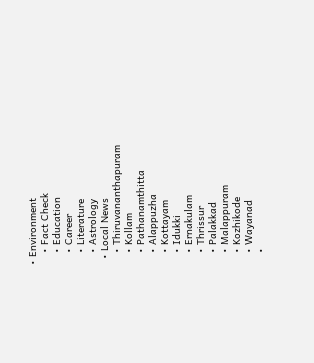• Environment
    • Fact Check
    • Education
    • Career
    • Literature
    • Astrology
  • Local News
    • Thiruvananthapuram
    • Kollam
    • Pathanamthitta
    • Alappuzha
    • Kottayam
    • Idukki
    • Ernakulam
    • Thrissur
    • Palakkad
    • Malappuram
    • Kozhikode
    • Wayanad
    •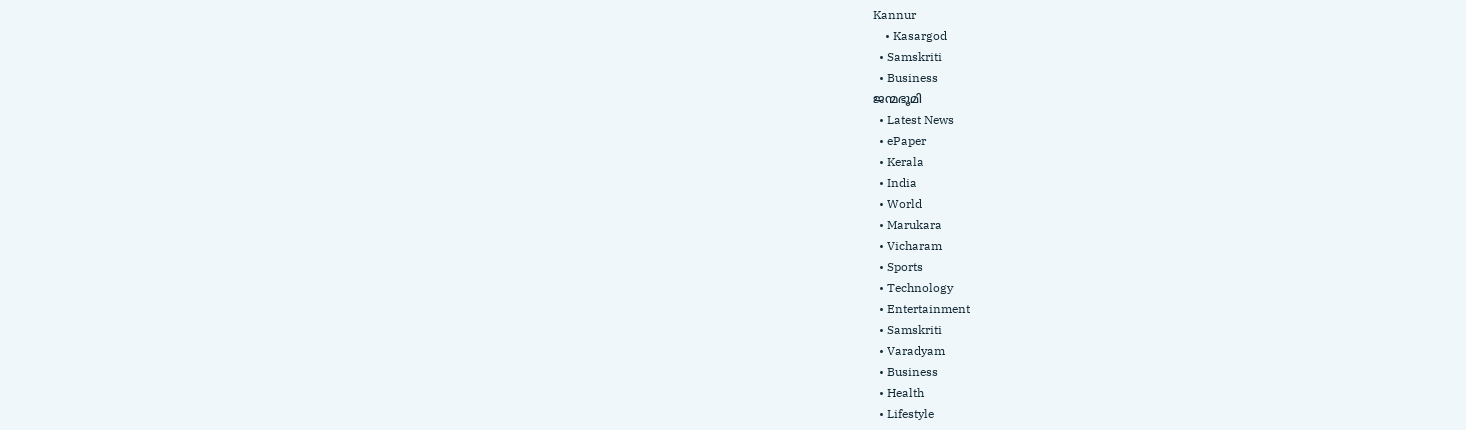Kannur
    • Kasargod
  • Samskriti
  • Business
ജന്മഭൂമി
  • Latest News
  • ePaper
  • Kerala
  • India
  • World
  • Marukara
  • Vicharam
  • Sports
  • Technology
  • Entertainment
  • Samskriti
  • Varadyam
  • Business
  • Health
  • Lifestyle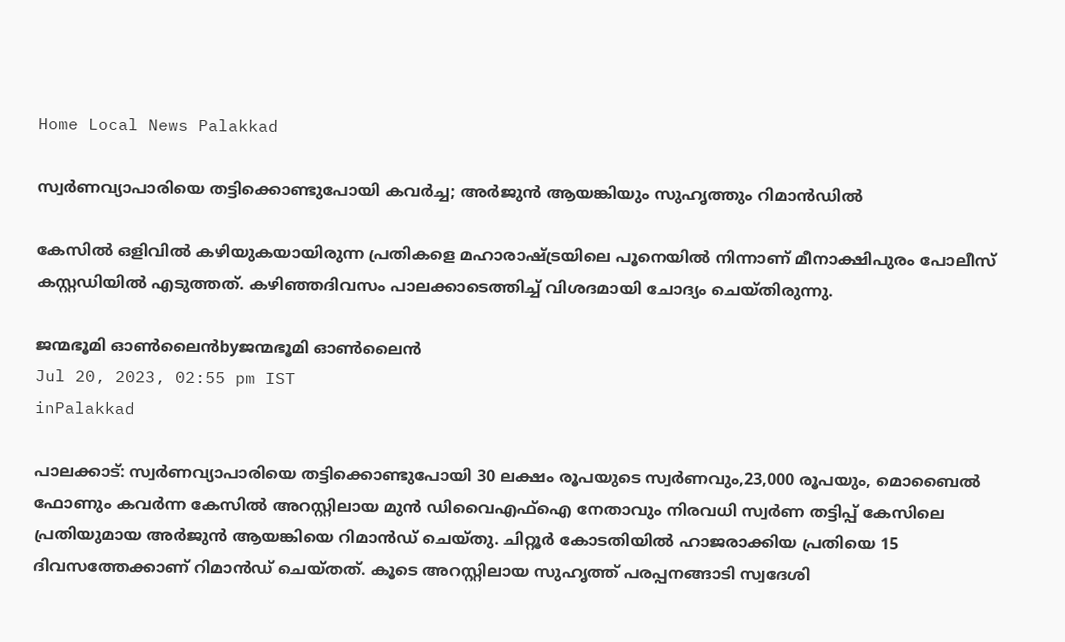Home Local News Palakkad

സ്വര്‍ണവ്യാപാരിയെ തട്ടിക്കൊണ്ടുപോയി കവര്‍ച്ച; അര്‍ജുന്‍ ആയങ്കിയും സുഹൃത്തും റിമാന്‍ഡില്‍

കേസില്‍ ഒളിവില്‍ കഴിയുകയായിരുന്ന പ്രതികളെ മഹാരാഷ്‌ട്രയിലെ പൂനെയില്‍ നിന്നാണ് മീനാക്ഷിപുരം പോലീസ് കസ്റ്റഡിയില്‍ എടുത്തത്. കഴിഞ്ഞദിവസം പാലക്കാടെത്തിച്ച് വിശദമായി ചോദ്യം ചെയ്തിരുന്നു.

ജന്മഭൂമി ഓണ്‍ലൈന്‍byജന്മഭൂമി ഓണ്‍ലൈന്‍
Jul 20, 2023, 02:55 pm IST
inPalakkad

പാലക്കാട്: സ്വര്‍ണവ്യാപാരിയെ തട്ടിക്കൊണ്ടുപോയി 30 ലക്ഷം രൂപയുടെ സ്വര്‍ണവും,23,000 രൂപയും, മൊബൈല്‍ ഫോണും കവര്‍ന്ന കേസില്‍ അറസ്റ്റിലായ മുന്‍ ഡിവൈഎഫ്‌ഐ നേതാവും നിരവധി സ്വര്‍ണ തട്ടിപ്പ് കേസിലെ പ്രതിയുമായ അര്‍ജുന്‍ ആയങ്കിയെ റിമാന്‍ഡ് ചെയ്തു. ചിറ്റൂര്‍ കോടതിയില്‍ ഹാജരാക്കിയ പ്രതിയെ 15 ദിവസത്തേക്കാണ് റിമാന്‍ഡ് ചെയ്തത്. കൂടെ അറസ്റ്റിലായ സുഹൃത്ത് പരപ്പനങ്ങാടി സ്വദേശി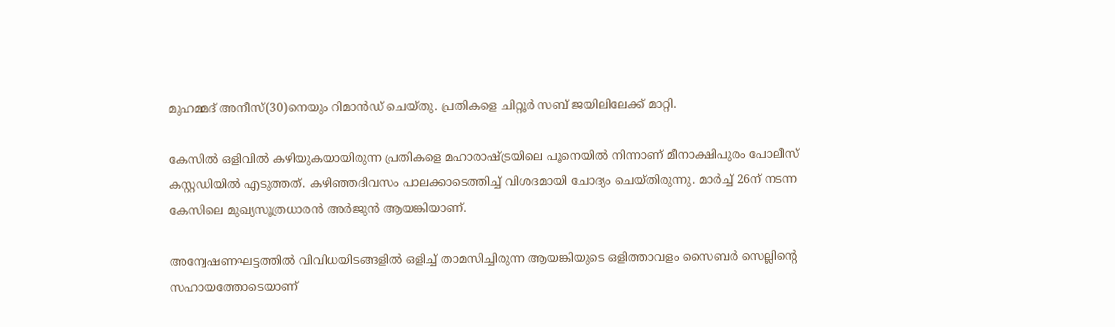മുഹമ്മദ് അനീസ്(30)നെയും റിമാന്‍ഡ് ചെയ്തു. പ്രതികളെ ചിറ്റൂര്‍ സബ് ജയിലിലേക്ക് മാറ്റി.

കേസില്‍ ഒളിവില്‍ കഴിയുകയായിരുന്ന പ്രതികളെ മഹാരാഷ്‌ട്രയിലെ പൂനെയില്‍ നിന്നാണ് മീനാക്ഷിപുരം പോലീസ് കസ്റ്റഡിയില്‍ എടുത്തത്. കഴിഞ്ഞദിവസം പാലക്കാടെത്തിച്ച് വിശദമായി ചോദ്യം ചെയ്തിരുന്നു. മാര്‍ച്ച് 26ന് നടന്ന കേസിലെ മുഖ്യസൂത്രധാരന്‍ അര്‍ജുന്‍ ആയങ്കിയാണ്.

അന്വേഷണഘട്ടത്തില്‍ വിവിധയിടങ്ങളില്‍ ഒളിച്ച് താമസിച്ചിരുന്ന ആയങ്കിയുടെ ഒളിത്താവളം സൈബര്‍ സെല്ലിന്റെ സഹായത്തോടെയാണ്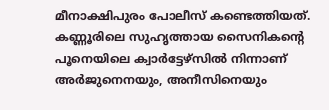മീനാക്ഷിപുരം പോലീസ് കണ്ടെത്തിയത്. കണ്ണൂരിലെ സുഹൃത്തായ സൈനികന്റെ പൂനെയിലെ ക്വാര്‍ട്ടേഴ്സില്‍ നിന്നാണ് അര്‍ജുനെനയും, അനീസിനെയും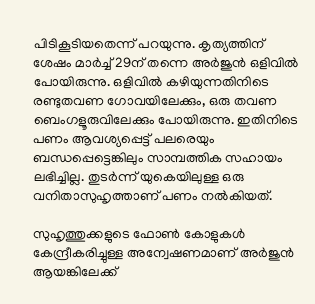പിടികൂടിയതെന്ന് പറയുന്നു. കൃത്യത്തിന് ശേഷം മാര്‍ച്ച് 29ന് തന്നെ അര്‍ജുന്‍ ഒളിവില്‍ പോയിരുന്നു. ഒളിവില്‍ കഴിയുന്നതിനിടെ രണ്ടുതവണ ഗോവയിലേക്കും, ഒരു തവണ ബെംഗളൂരുവിലേക്കും പോയിരുന്നു. ഇതിനിടെ പണം ആവശ്യപ്പെട്ട് പലരെയും ബന്ധപ്പെട്ടെങ്കിലും സാമ്പത്തിക സഹായം ലഭിച്ചില്ല. തുടര്‍ന്ന് യുകെയിലുള്ള ഒരു വനിതാസുഹൃത്താണ് പണം നല്‍കിയത്.

സുഹൃത്തുക്കളുടെ ഫോണ്‍ കോളുകള്‍ കേന്ദ്രീകരിച്ചുള്ള അന്വേഷണമാണ് അര്‍ജുന്‍ ആയങ്കിലേക്ക്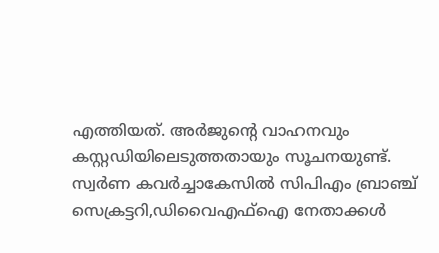എത്തിയത്. അര്‍ജുന്റെ വാഹനവും കസ്റ്റഡിയിലെടുത്തതായും സൂചനയുണ്ട്. സ്വര്‍ണ കവര്‍ച്ചാകേസില്‍ സിപിഎം ബ്രാഞ്ച് സെക്രട്ടറി,ഡിവൈഎഫ്‌ഐ നേതാക്കള്‍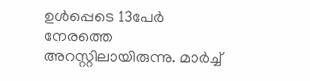ഉള്‍പ്പെടെ 13പേര്‍ നേരത്തെ അറസ്റ്റിലായിരുന്നു. മാര്‍ച്ച്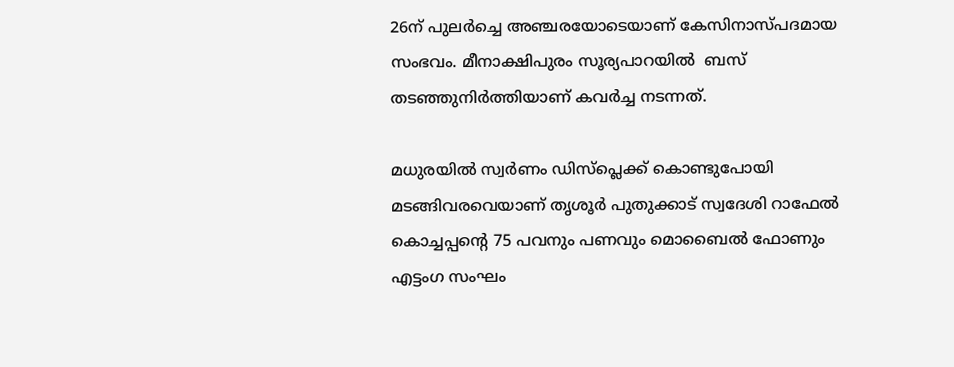26ന് പുലര്‍ച്ചെ അഞ്ചരയോടെയാണ് കേസിനാസ്പദമായ സംഭവം. മീനാക്ഷിപുരം സൂര്യപാറയില്‍  ബസ് തടഞ്ഞുനിര്‍ത്തിയാണ് കവര്‍ച്ച നടന്നത്.

മധുരയില്‍ സ്വര്‍ണം ഡിസ്പ്ലെക്ക് കൊണ്ടുപോയി മടങ്ങിവരവെയാണ് തൃശൂര്‍ പുതുക്കാട് സ്വദേശി റാഫേല്‍ കൊച്ചപ്പന്റെ 75 പവനും പണവും മൊബൈല്‍ ഫോണും എട്ടംഗ സംഘം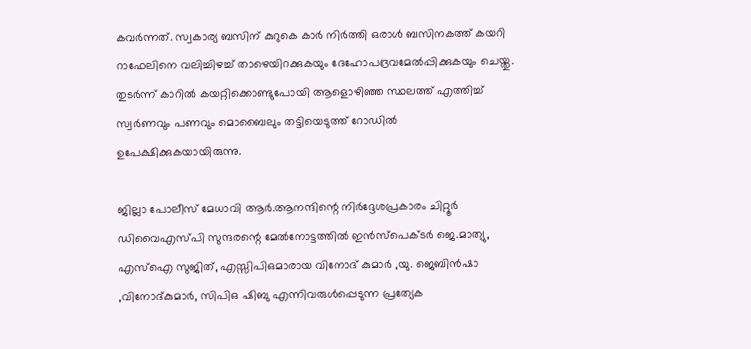കവര്‍ന്നത്. സ്വകാര്യ ബസിന് കുറുകെ കാര്‍ നിര്‍ത്തി ഒരാള്‍ ബസിനകത്ത് കയറി റാഫേലിനെ വലിച്ചിഴച്ച് താഴെയിറക്കുകയും ദേഹോപദ്രവമേല്‍പ്പിക്കുകയും ചെയ്തു. തുടര്‍ന്ന് കാറില്‍ കയറ്റിക്കൊണ്ടുപോയി ആളൊഴിഞ്ഞ സ്ഥലത്ത് എത്തിച്ച് സ്വര്‍ണവും പണവും മൊബൈലും തട്ടിയെടുത്ത് റോഡില്‍ ഉപേക്ഷിക്കുകയായിരുന്നു.

ജില്ലാ പോലീസ് മേധാവി ആര്‍.ആനന്ദിന്റെ നിര്‍ദ്ദേശപ്രകാരം ചിറ്റൂര്‍ ഡിവൈഎസ്പി സുന്ദരന്റെ മേല്‍നോട്ടത്തില്‍ ഇന്‍സ്‌പെക്ടര്‍ ജെ.മാത്യു, എസ്ഐ സുജിത്, എസ്സിപിഒമാരായ വിനോദ് കുമാര്‍ ,യു. ജെബിന്‍ഷാ ,വിനോദ്കുമാര്‍, സിപിഒ ഷിബു എന്നിവരുള്‍പ്പെടുന്ന പ്രത്യേക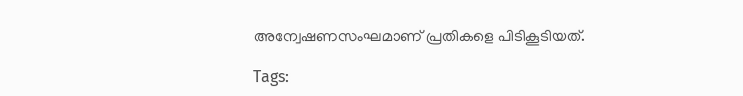അന്വേഷണസംഘമാണ് പ്രതികളെ പിടികൂടിയത്.

Tags: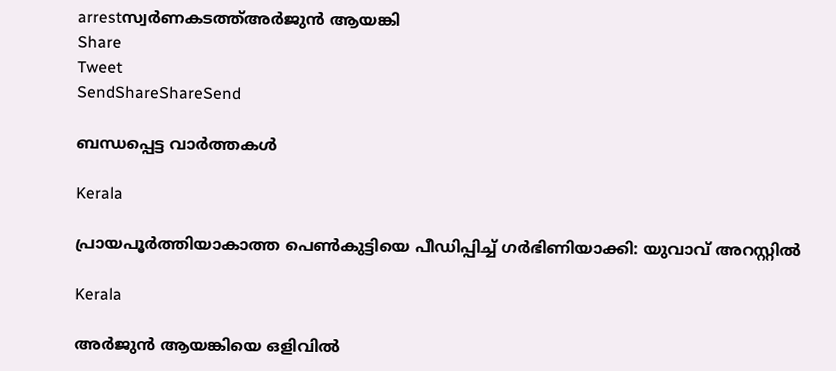arrestസ്വര്‍ണകടത്ത്അര്‍ജുന്‍ ആയങ്കി
Share
Tweet
SendShareShareSend

ബന്ധപ്പെട്ട വാര്‍ത്തകള്‍

Kerala

പ്രായപൂര്‍ത്തിയാകാത്ത പെണ്‍കുട്ടിയെ പീഡിപ്പിച്ച് ഗര്‍ഭിണിയാക്കി: യുവാവ് അറസ്റ്റില്‍

Kerala

അര്‍ജുന്‍ ആയങ്കിയെ ഒളിവില്‍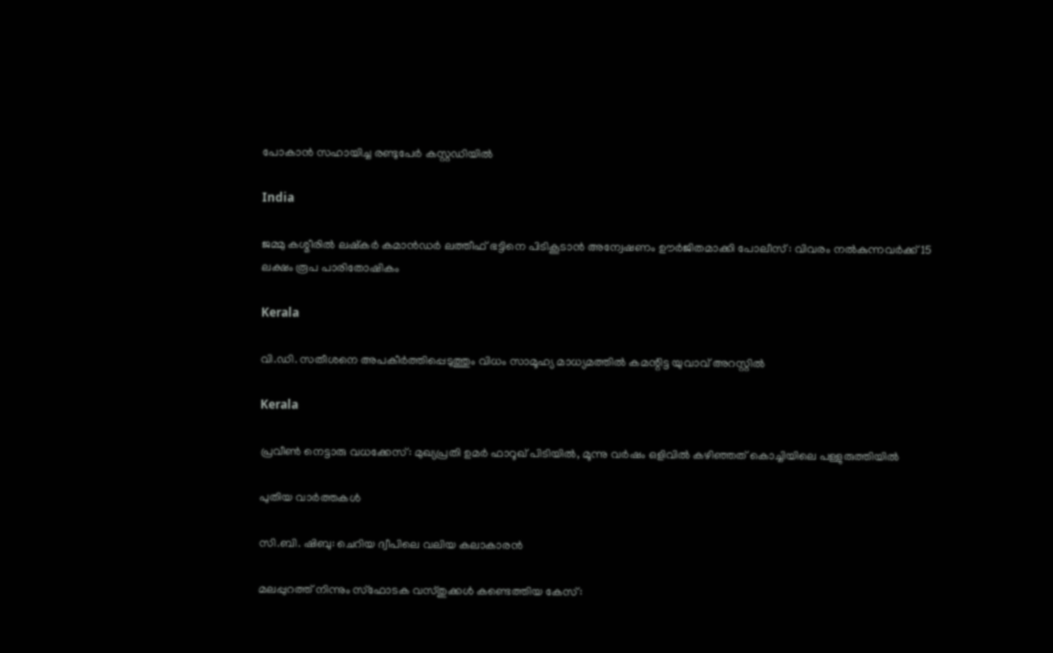പോകാന്‍ സഹായിച്ച രണ്ടുപേര്‍ കസ്റ്റഡിയില്‍

India

ജമ്മു കശ്മീരിൽ ലഷ്‌കർ കമാൻഡർ ലത്തീഫ് ഭട്ടിനെ പിടികൂടാൻ അന്വേഷണം ഊർജിതമാക്കി പോലീസ് : വിവരം നൽകുന്നവർക്ക് 15 ലക്ഷം രൂപ പാരിതോഷികം

Kerala

വി.ഡി. സതീശനെ അപകീര്‍ത്തിപ്പെടുത്തും വിധം സാമൂഹ്യ മാധ്യമത്തില്‍ കമന്റിട്ട യുവാവ് അറസ്റ്റില്‍

Kerala

പ്രവീൺ നെട്ടാരു വധക്കേസ്: മുഖ്യപ്രതി ഉമർ ഫാറൂഖ് പിടിയിൽ, മൂന്നു വർഷം ഒളിവിൽ കഴിഞ്ഞത് കൊച്ചിയിലെ പള്ളുരുത്തിയിൽ

പുതിയ വാര്‍ത്തകള്‍

സി.ബി. ഷിബു: ചെറിയ ദ്വീപിലെ വലിയ കലാകാരന്‍

മലപ്പുറത്ത് നിന്നും സ്‌ഫോടക വസ്തുക്കള്‍ കണ്ടെത്തിയ കേസ്: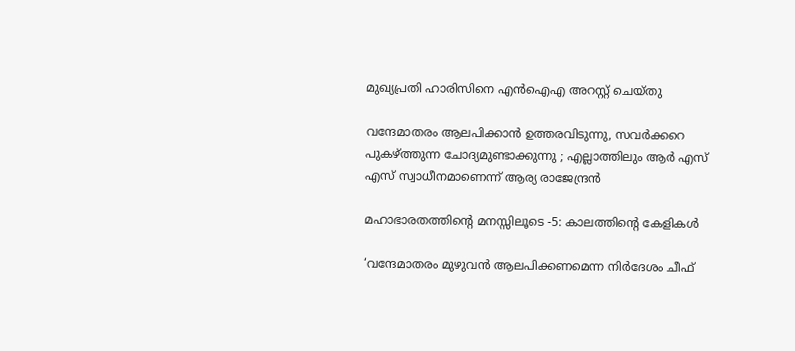മുഖ്യപ്രതി ഹാരിസിനെ എന്‍ഐഎ അറസ്റ്റ് ചെയ്തു

വന്ദേമാതരം ആലപിക്കാൻ ഉത്തരവിടുന്നു, സവർക്കറെ പുകഴ്‌ത്തുന്ന ചോദ്യമുണ്ടാക്കുന്നു ; എല്ലാത്തിലും ആർ എസ് എസ് സ്വാധീനമാണെന്ന് ആര്യ രാജേന്ദ്രൻ

മഹാഭാരതത്തിന്റെ മനസ്സിലൂടെ -5: കാലത്തിന്റെ കേളികള്‍

‘വന്ദേമാതരം മുഴുവൻ ആലപിക്കണമെന്ന നിർദേശം ചീഫ്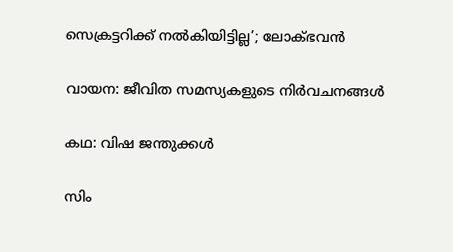സെക്രട്ടറിക്ക് നൽകിയിട്ടില്ല’; ലോക്ഭവൻ

വായന: ജീവിത സമസ്യകളുടെ നിര്‍വചനങ്ങള്‍

കഥ: വിഷ ജന്തുക്കള്‍

സിം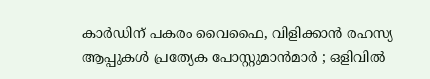കാർഡിന് പകരം വൈഫൈ, വിളിക്കാൻ രഹസ്യ ആപ്പുകൾ പ്രത്യേക പോസ്റ്റുമാൻമാർ ; ഒളിവിൽ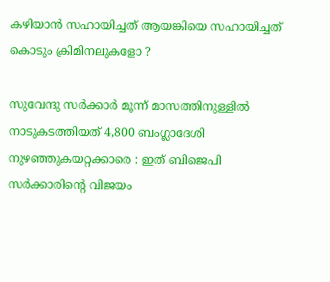കഴിയാൻ സഹായിച്ചത് ആയങ്കിയെ സഹായിച്ചത് കൊടും ക്രിമിനലുകളോ ?

സുവേന്ദു സർക്കാർ മൂന്ന് മാസത്തിനുള്ളിൽ നാടുകടത്തിയത് 4,800 ബംഗ്ലാദേശി നുഴഞ്ഞുകയറ്റക്കാരെ : ഇത് ബിജെപി സർക്കാരിന്റെ വിജയം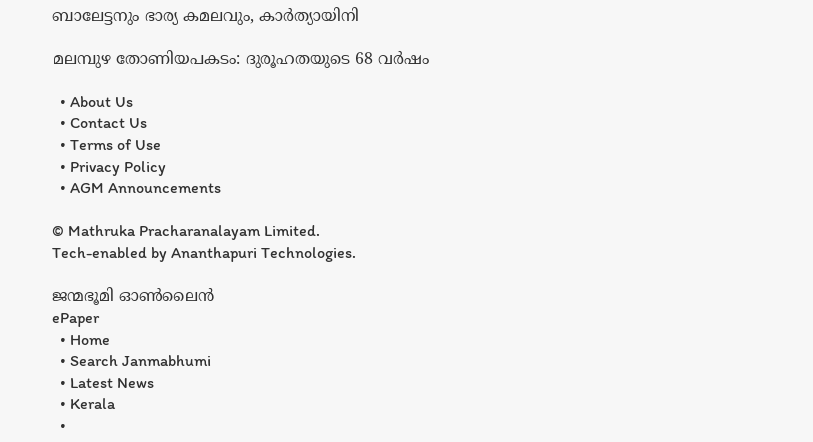ബാലേട്ടനും ഭാര്യ കമലവും, കാര്‍ത്യായിനി

മലമ്പുഴ തോണിയപകടം: ദുരൂഹതയുടെ 68 വര്‍ഷം

  • About Us
  • Contact Us
  • Terms of Use
  • Privacy Policy
  • AGM Announcements

© Mathruka Pracharanalayam Limited.
Tech-enabled by Ananthapuri Technologies.

ജന്മഭൂമി ഓണ്‍ലൈന്‍
ePaper
  • Home
  • Search Janmabhumi
  • Latest News
  • Kerala
  •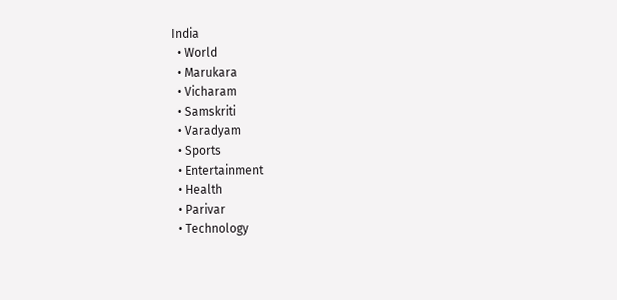India
  • World
  • Marukara
  • Vicharam
  • Samskriti
  • Varadyam
  • Sports
  • Entertainment
  • Health
  • Parivar
  • Technology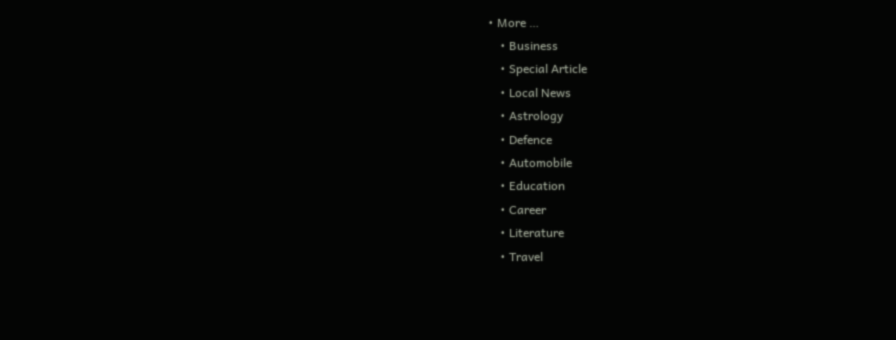• More …
    • Business
    • Special Article
    • Local News
    • Astrology
    • Defence
    • Automobile
    • Education
    • Career
    • Literature
    • Travel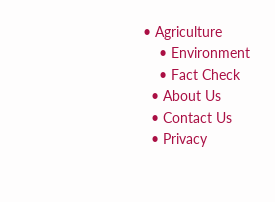• Agriculture
    • Environment
    • Fact Check
  • About Us
  • Contact Us
  • Privacy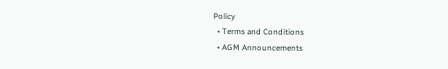Policy
  • Terms and Conditions
  • AGM Announcements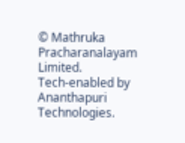© Mathruka Pracharanalayam Limited.
Tech-enabled by Ananthapuri Technologies.